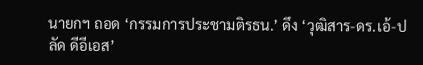นายกฯ ถอด ‘กรรมการประชามติรธน.’ ดึง ‘วุฒิสาร-ดร.เอ้-ปลัด ดีอีเอส’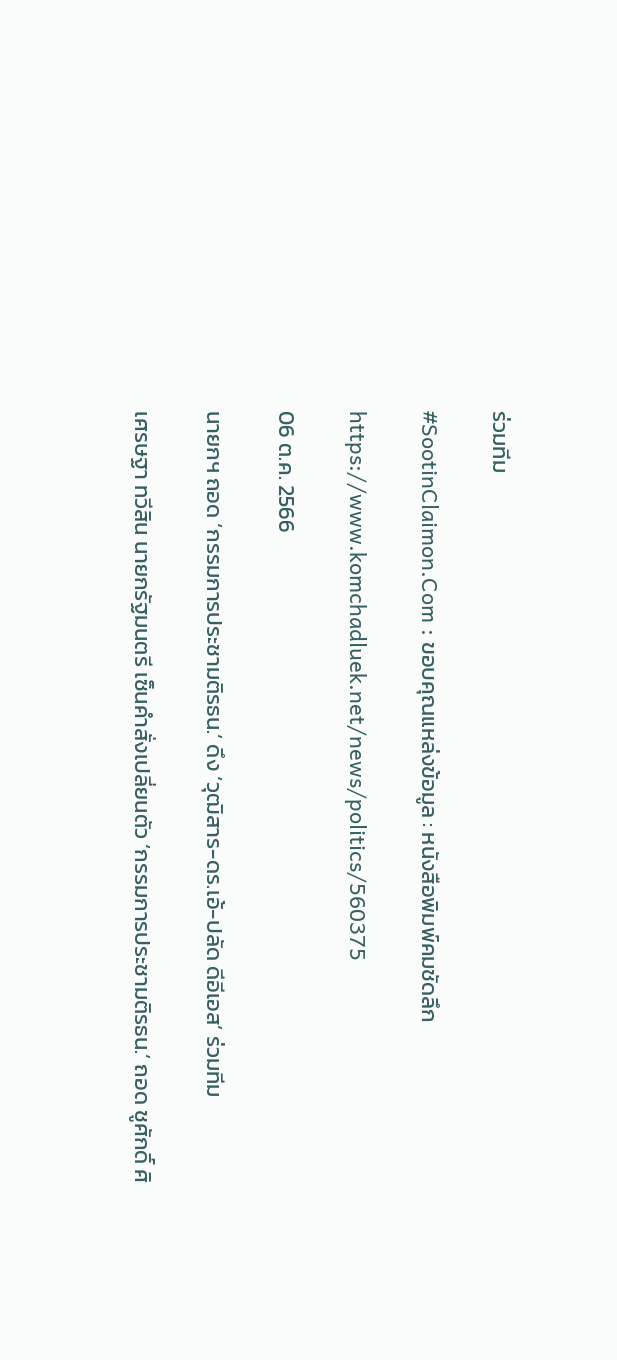ร่วมทีม

#SootinClaimon.Com : ขอบคุณแหล่งข้อมูล : หนังสือพิมพ์คมชัดลึก

https://www.komchadluek.net/news/politics/560375

06 ต.ค. 2566

นายกฯ ถอด ‘กรรมการประชามติรธน.’ ดึง ‘วุฒิสาร-ดร.เอ้-ปลัด ดีอีเอส’ ร่วมทีม

เศรษฐา ทวีสิน นายกรัฐมนตรี เซ็นคำสั่งเปลี่ยนตัว ‘กรรมการประชามติรธน.’ ถอด ชูศักดิ์ ศิ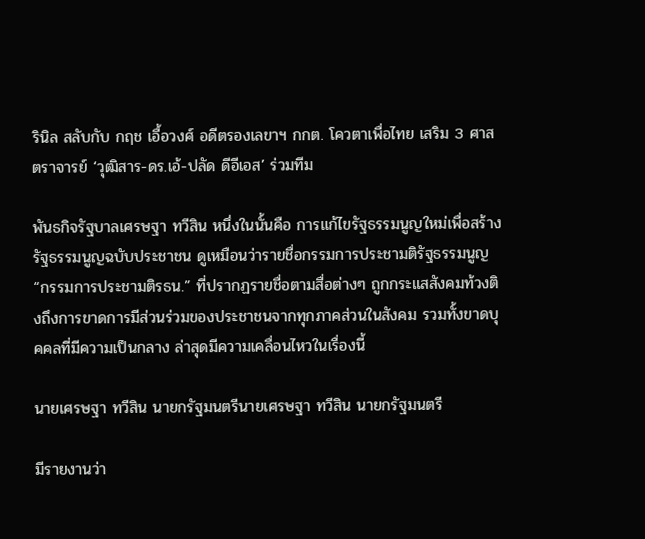รินิล สลับกับ กฤช เอื้อวงศ์ อดีตรองเลขาฯ กกต. โควตาเพื่อไทย เสริม 3 ศาสตราจารย์ ‘วุฒิสาร-ดร.เอ้-ปลัด ดีอีเอส’ ร่วมทีม

พันธกิจรัฐบาลเศรษฐา ทวีสิน หนึ่งในนั้นคือ การแก้ไขรัฐธรรมนูญใหม่เพื่อสร้างรัฐธรรมนูญฉบับประชาชน ดูเหมือนว่ารายชื่อกรรมการประชามติรัฐธรรมนูญ “กรรมการประชามติรธน.” ที่ปรากฏรายชื่อตามสื่อต่างๆ ถูกกระแสสังคมท้วงติงถึงการขาดการมีส่วนร่วมของประชาชนจากทุกภาคส่วนในสังคม รวมทั้งขาดบุคคลที่มีความเป็นกลาง ล่าสุดมีความเคลื่อนไหวในเรื่องนี้

นายเศรษฐา ทวีสิน นายกรัฐมนตรีนายเศรษฐา ทวีสิน นายกรัฐมนตรี

มีรายงานว่า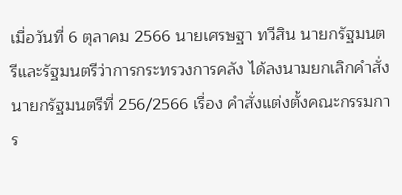เมื่อวันที่ 6 ตุลาคม 2566 นายเศรษฐา ทวีสิน นายกรัฐมนตรีและรัฐมนตรีว่าการกระทรวงการคลัง ได้ลงนามยกเลิกคำสั่งนายกรัฐมนตรีที่ 256/2566 เรื่อง คำสั่งแต่งตั้งคณะกรรมการ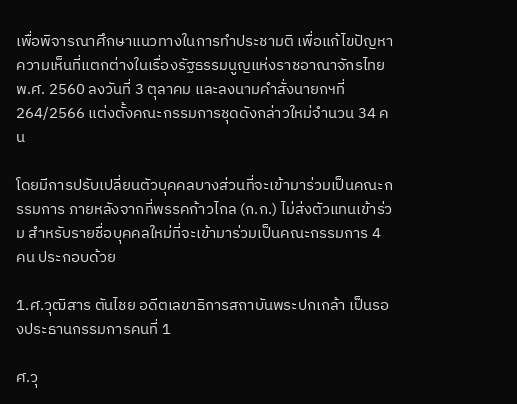เพื่อพิจารณาศึกษาแนวทางในการทำประชามติ เพื่อแก้ไขปัญหาความเห็นที่แตกต่างในเรื่องรัฐธรรมนูญแห่งราชอาณาจักรไทย พ.ศ. 2560 ลงวันที่ 3 ตุลาคม และลงนามคำสั่งนายกฯที่ 264/2566 แต่งตั้งคณะกรรมการชุดดังกล่าวใหม่จำนวน 34 คน

โดยมีการปรับเปลี่ยนตัวบุคคลบางส่วนที่จะเข้ามาร่วมเป็นคณะกรรมการ ภายหลังจากที่พรรคก้าวไกล (ก.ก.) ไม่ส่งตัวแทนเข้าร่วม สำหรับรายชื่อบุคคลใหม่ที่จะเข้ามาร่วมเป็นคณะกรรมการ 4 คน ประกอบด้วย

1.ศ.วุฒิสาร ตันไชย อดีตเลขาธิการสถาบันพระปกเกล้า เป็นรองประธานกรรมการคนที่ 1

ศ.วุ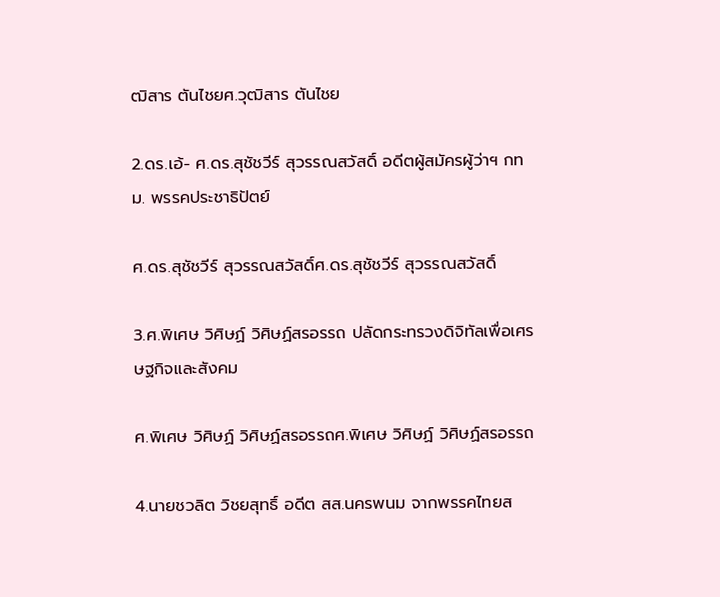ฒิสาร ตันไชยศ.วุฒิสาร ตันไชย

2.ดร.เอ้- ศ.ดร.สุชัชวีร์ สุวรรณสวัสดิ์ อดีตผู้สมัครผู้ว่าฯ กทม. พรรคประชาธิปัตย์

ศ.ดร.สุชัชวีร์ สุวรรณสวัสดิ์ศ.ดร.สุชัชวีร์ สุวรรณสวัสดิ์

3.ศ.พิเศษ วิศิษฏ์ วิศิษฏ์สรอรรถ ปลัดกระทรวงดิจิทัลเพื่อเศรษฐกิจและสังคม

ศ.พิเศษ วิศิษฏ์ วิศิษฏ์สรอรรถศ.พิเศษ วิศิษฏ์ วิศิษฏ์สรอรรถ

4.นายชวลิต วิชยสุทธิ์ อดีต สส.นครพนม จากพรรคไทยส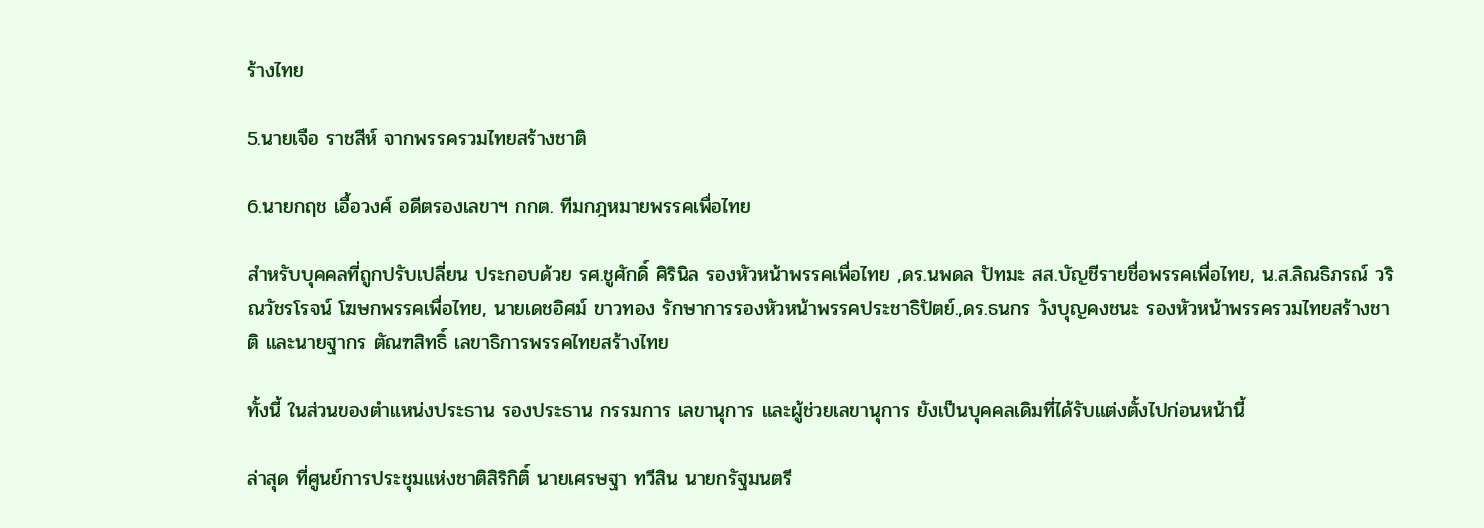ร้างไทย

5.นายเจือ ราชสีห์ จากพรรครวมไทยสร้างชาติ

6.นายกฤช เอื้อวงศ์ อดีตรองเลขาฯ กกต. ทีมกฎหมายพรรคเพื่อไทย

สำหรับบุคคลที่ถูกปรับเปลี่ยน ประกอบด้วย รศ.ชูศักดิ์ ศิรินิล รองหัวหน้าพรรคเพื่อไทย ,ดร.นพดล ปัทมะ สส.บัญชีรายชื่อพรรคเพื่อไทย, น.ส.ลิณธิภรณ์ วริณวัชรโรจน์ โฆษกพรรคเพื่อไทย, นายเดชอิศม์ ขาวทอง รักษาการรองหัวหน้าพรรคประชาธิปัตย์.,ดร.ธนกร วังบุญคงชนะ รองหัวหน้าพรรครวมไทยสร้างชาติ และนายฐากร ตัณฑสิทธิ์ เลขาธิการพรรคไทยสร้างไทย

ทั้งนี้ ในส่วนของตำแหน่งประธาน รองประธาน กรรมการ เลขานุการ และผู้ช่วยเลขานุการ ยังเป็นบุคคลเดิมที่ได้รับแต่งตั้งไปก่อนหน้านี้

ล่าสุด ที่ศูนย์การประชุมแห่งชาติสิริกิติ์ นายเศรษฐา ทวีสิน นายกรัฐมนตรี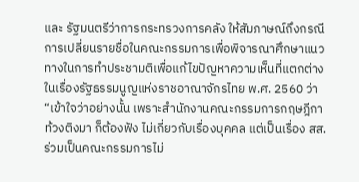และ รัฐมนตรีว่าการกระทรวงการคลัง ให้สัมภาษณ์ถึงกรณีการเปลี่ยนรายชื่อในคณะกรรมการเพื่อพิจารณาศึกษาแนวทางในการทำประชามติเพื่อแก้ไขปัญหาความเห็นที่แตกต่างในเรื่องรัฐธรรมนูญแห่งราชอาณาจักรไทย พ.ศ. 2560 ว่า “เข้าใจว่าอย่างนั้น เพราะสำนักงานคณะกรรมการกฤษฎีกาท้วงติงมา ก็ต้องฟัง ไม่เกี่ยวกับเรื่องบุคคล แต่เป็นเรื่อง สส.ร่วมเป็นคณะกรรมการไม่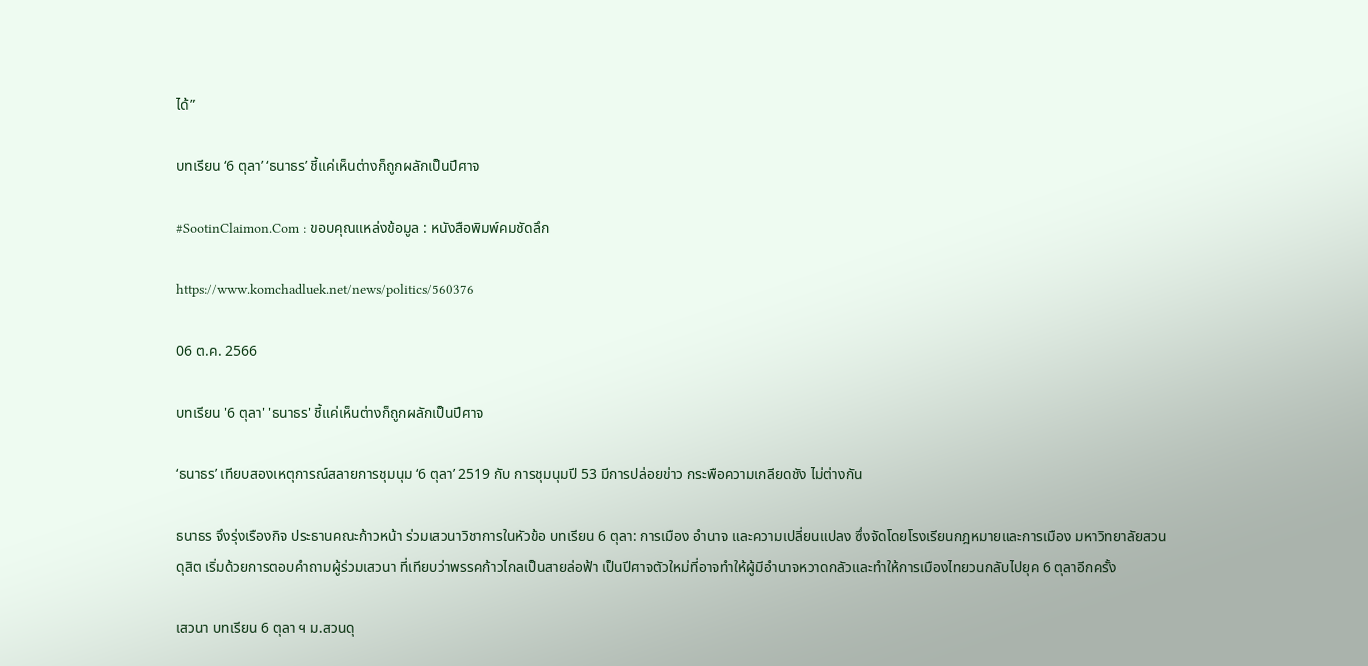ได้”

บทเรียน ‘6 ตุลา’ ‘ธนาธร’ ชี้แค่เห็นต่างก็ถูกผลักเป็นปีศาจ

#SootinClaimon.Com : ขอบคุณแหล่งข้อมูล : หนังสือพิมพ์คมชัดลึก

https://www.komchadluek.net/news/politics/560376

06 ต.ค. 2566

บทเรียน '6 ตุลา' 'ธนาธร' ชี้แค่เห็นต่างก็ถูกผลักเป็นปีศาจ

‘ธนาธร’ เทียบสองเหตุการณ์สลายการชุมนุม ‘6 ตุลา’ 2519 กับ การชุมนุมปี 53 มีการปล่อยข่าว กระพือความเกลียดชัง ไม่ต่างกัน

ธนาธร จึงรุ่งเรืองกิจ ประธานคณะก้าวหน้า ร่วมเสวนาวิชาการในหัวข้อ บทเรียน 6 ตุลา: การเมือง อำนาจ และความเปลี่ยนแปลง ซึ่งจัดโดยโรงเรียนกฎหมายและการเมือง มหาวิทยาลัยสวนดุสิต เริ่มด้วยการตอบคำถามผู้ร่วมเสวนา ที่เทียบว่าพรรคก้าวไกลเป็นสายล่อฟ้า เป็นปีศาจตัวใหม่ที่อาจทำให้ผู้มีอำนาจหวาดกลัวและทำให้การเมืองไทยวนกลับไปยุค 6 ตุลาอีกครั้ง

เสวนา บทเรียน 6 ตุลา ฯ ม.สวนดุ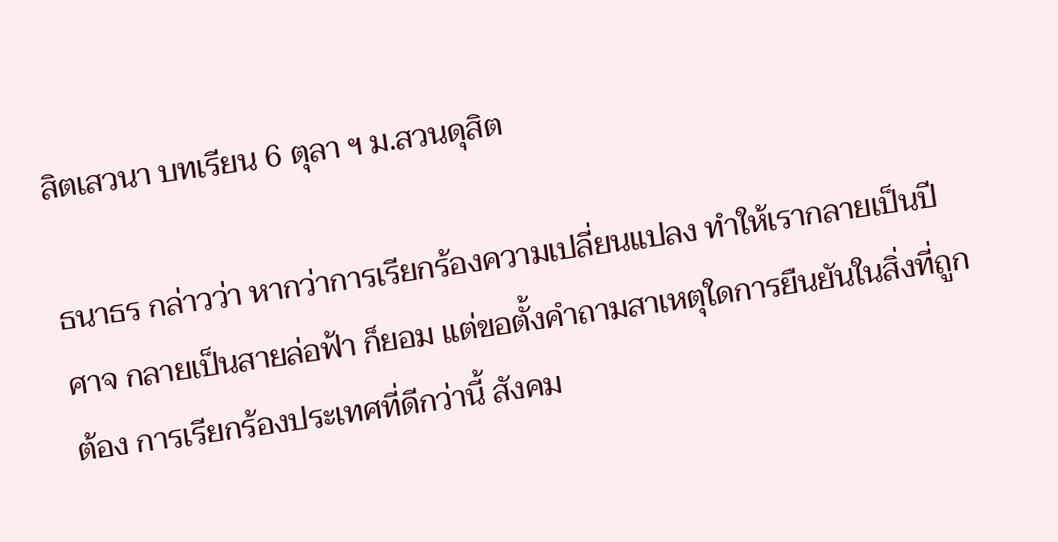สิตเสวนา บทเรียน 6 ตุลา ฯ ม.สวนดุสิต

ธนาธร กล่าวว่า หากว่าการเรียกร้องความเปลี่ยนแปลง ทำให้เรากลายเป็นปีศาจ กลายเป็นสายล่อฟ้า ก็ยอม แต่ขอตั้งคำถามสาเหตุใดการยืนยันในสิ่งที่ถูกต้อง การเรียกร้องประเทศที่ดีกว่านี้ สังคม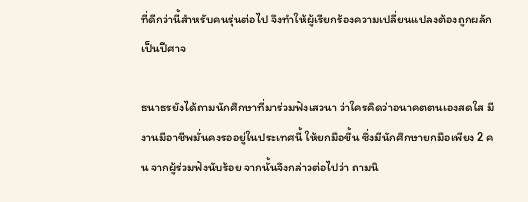ที่ดีกว่านี้สำหรับคนรุ่นต่อไป จึงทำให้ผู้เรียกร้องความเปลี่ยนแปลงต้องถูกผลักเป็นปีศาจ

ธนาธรยังได้ถามนักศึกษาที่มาร่วมฟังเสวนา ว่าใครคิดว่าอนาคตตนเองสดใส มีงานมีอาชีพมั่นคงรออยู่ในประเทศนี้ ให้ยกมือขึ้น ซึ่งมีนักศึกษายกมือเพียง 2 คน จากผู้ร่วมฟังนับร้อย จากนั้นจึงกล่าวต่อไปว่า ถามนิ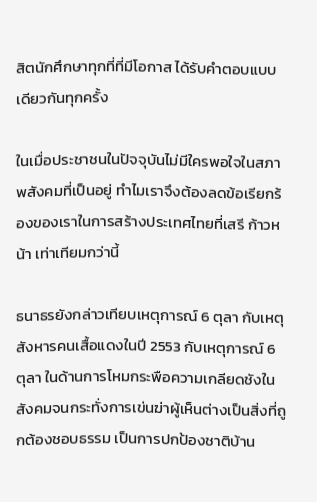สิตนักศึกษาทุกที่ที่มีโอกาส ได้รับคำตอบแบบเดียวกันทุกครั้ง

ในเมื่อประชาชนในปัจจุบันไม่มีใครพอใจในสภาพสังคมที่เป็นอยู่ ทำไมเราจึงต้องลดข้อเรียกร้องของเราในการสร้างประเทศไทยที่เสรี ก้าวหน้า เท่าเทียมกว่านี้

ธนาธรยังกล่าวเทียบเหตุการณ์ 6 ตุลา กับเหตุสังหารคนเสื้อแดงในปี 2553 กับเหตุการณ์ 6 ตุลา ในด้านการโหมกระพือความเกลียดชังในสังคมจนกระทั่งการเข่นฆ่าผู้เห็นต่างเป็นสิ่งที่ถูกต้องชอบธรรม เป็นการปกป้องชาติบ้าน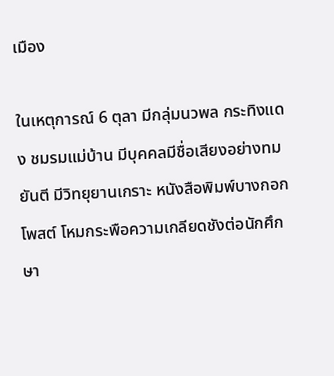เมือง

ในเหตุการณ์ 6 ตุลา มีกลุ่มนวพล กระทิงแดง ชมรมแม่บ้าน มีบุคคลมีชื่อเสียงอย่างทมยันตี มีวิทยุยานเกราะ หนังสือพิมพ์บางกอกโพสต์ โหมกระพือความเกลียดชังต่อนักศึกษา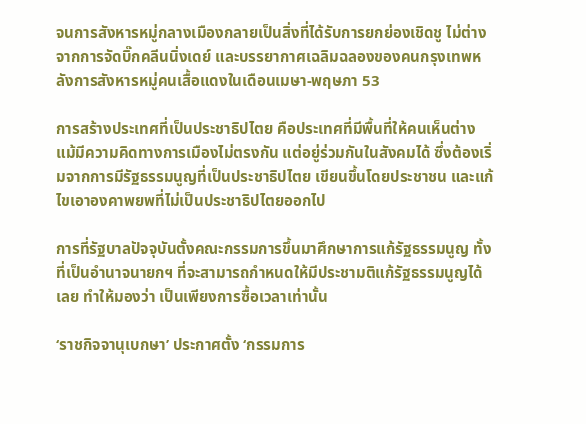จนการสังหารหมู่กลางเมืองกลายเป็นสิ่งที่ได้รับการยกย่องเชิดชู ไม่ต่างจากการจัดบิ๊กคลีนนิ่งเดย์ และบรรยากาศเฉลิมฉลองของคนกรุงเทพหลังการสังหารหมู่คนเสื้อแดงในเดือนเมษา-พฤษภา 53

การสร้างประเทศที่เป็นประชาธิปไตย คือประเทศที่มีพื้นที่ให้คนเห็นต่าง แม้มีความคิดทางการเมืองไม่ตรงกัน แต่อยู่ร่วมกันในสังคมได้ ซึ่งต้องเริ่มจากการมีรัฐธรรมนูญที่เป็นประชาธิปไตย เขียนขึ้นโดยประชาชน และแก้ไขเอาองคาพยพที่ไม่เป็นประชาธิปไตยออกไป

การที่รัฐบาลปัจจุบันตั้งคณะกรรมการขึ้นมาศึกษาการแก้รัฐธรรมนูญ ทั้งที่เป็นอำนาจนายกฯ ที่จะสามารถกำหนดให้มีประชามติแก้รัฐธรรมนูญได้เลย ทำให้มองว่า เป็นเพียงการซื้อเวลาเท่านั้น

‘ราชกิจจานุเบกษา’ ประกาศตั้ง ‘กรรมการ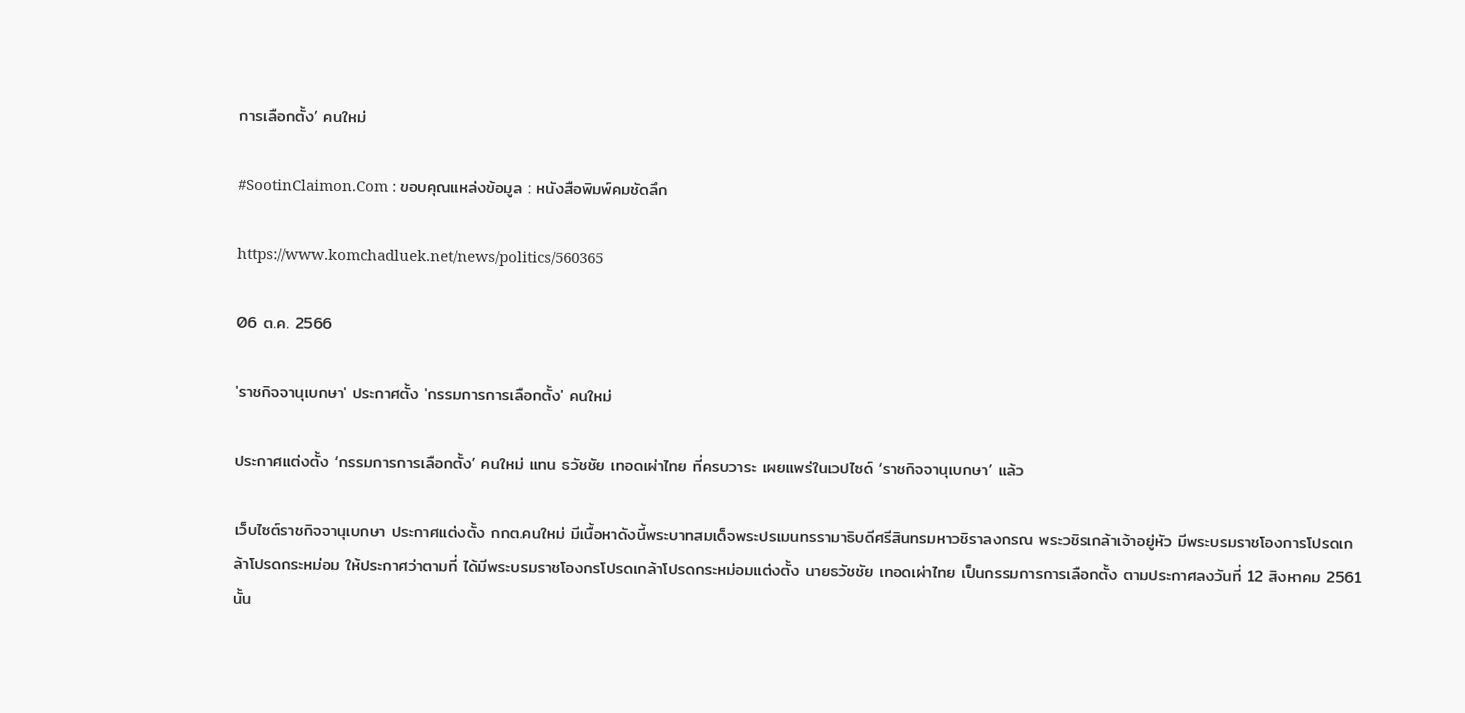การเลือกตั้ง’ คนใหม่

#SootinClaimon.Com : ขอบคุณแหล่งข้อมูล : หนังสือพิมพ์คมชัดลึก

https://www.komchadluek.net/news/politics/560365

06 ต.ค. 2566

'ราชกิจจานุเบกษา' ประกาศตั้ง 'กรรมการการเลือกตั้ง' คนใหม่

ประกาศแต่งตั้ง ‘กรรมการการเลือกตั้ง’ คนใหม่ แทน ธวัชชัย เทอดเผ่าไทย ที่ครบวาระ เผยแพร่ในเวปไซด์ ‘ราชกิจจานุเบกษา’ แล้ว

เว็บไซต์ราชกิจจานุเบกษา ประกาศแต่งตั้ง กกต.คนใหม่ มีเนื้อหาดังนี้พระบาทสมเด็จพระปรเมนทรรามาธิบดีศรีสินทรมหาวชิราลงกรณ พระวชิรเกล้าเจ้าอยู่หัว มีพระบรมราชโองการโปรดเกล้าโปรดกระหม่อม ให้ประกาศว่าตามที่ ได้มีพระบรมราชโองกรโปรดเกล้าโปรดกระหม่อมแต่งตั้ง นายธวัชชัย เทอดเผ่าไทย เป็นกรรมการการเลือกตั้ง ตามประกาศลงวันที่ 12 สิงหาคม 2561 นั้น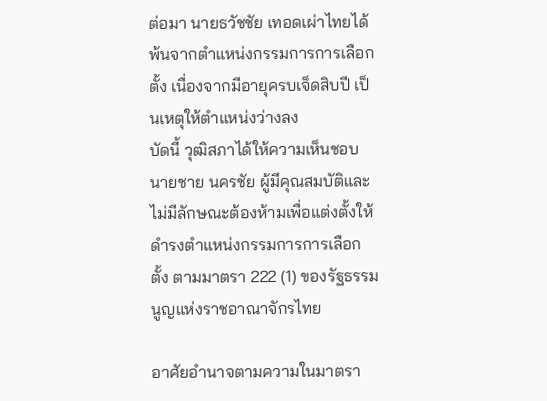ต่อมา นายธวัชชัย เทอดเผ่าไทยได้พ้นจากตำแหน่งกรรมการการเลือกตั้ง เนื่องจากมีอายุครบเจ็ดสิบปี เป็นเหตุให้ตำแหน่งว่างลง
บัดนี้ วุฒิสภาได้ให้ความเห็นชอบ นายชาย นครชัย ผู้มีคุณสมบัติและไม่มีลักษณะต้องห้ามเพื่อแต่งตั้งให้ดำรงตำแหน่งกรรมการการเลือกตั้ง ตามมาตรา 222 (1) ของรัฐธรรมนูญแห่งราชอาณาจักรไทย

อาศัยอำนาจตามความในมาตรา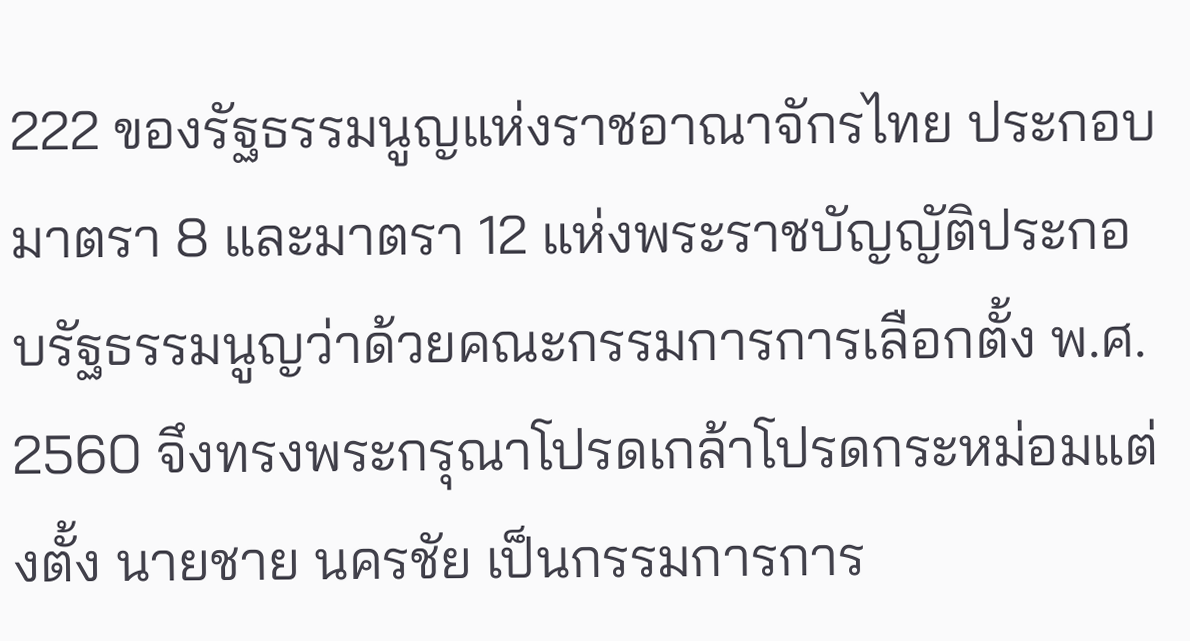222 ของรัฐธรรมนูญแห่งราชอาณาจักรไทย ประกอบมาตรา 8 และมาตรา 12 แห่งพระราชบัญญัติประกอบรัฐธรรมนูญว่าด้วยคณะกรรมการการเลือกตั้ง พ.ศ. 2560 จึงทรงพระกรุณาโปรดเกล้าโปรดกระหม่อมแต่งตั้ง นายชาย นครชัย เป็นกรรมการการ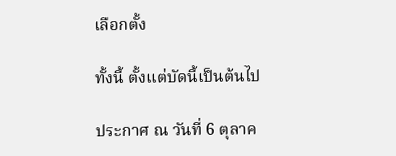เลือกตั้ง

ทั้งนี้ ตั้งแต่บัดนี้เป็นต้นไป

ประกาศ ณ วันที่ 6 ตุลาค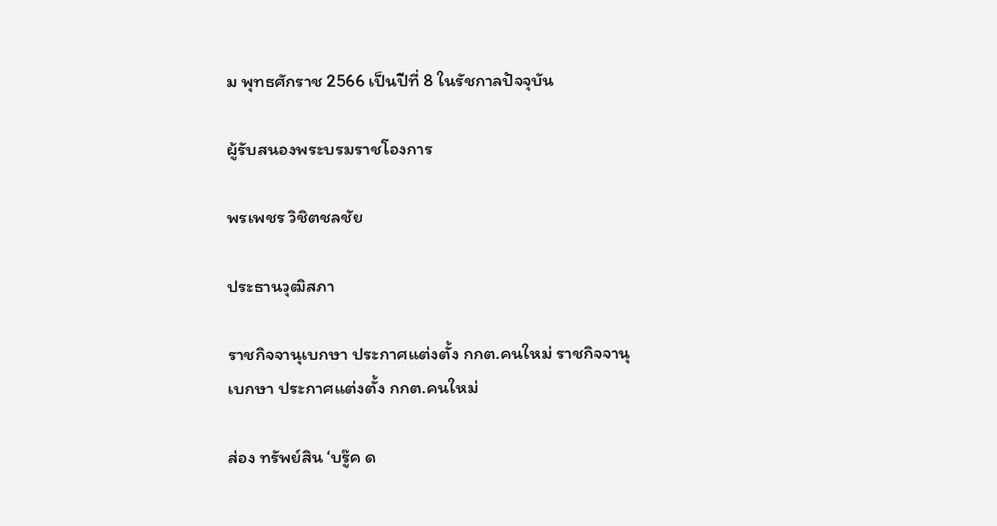ม พุทธศักราช 2566 เป็นปีที่ 8 ในรัชกาลปัจจุบัน

ผู้รับสนองพระบรมราชโองการ

พรเพชร วิชิตชลชัย

ประธานวุฒิสภา

ราชกิจจานุเบกษา ประกาศแต่งตั้ง กกต.คนใหม่ ราชกิจจานุเบกษา ประกาศแต่งตั้ง กกต.คนใหม่

ส่อง ทรัพย์สิน ‘บรู๊ค ด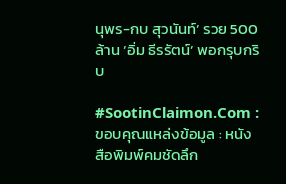นุพร-กบ สุวนันท์’ รวย 500 ล้าน ‘อิ่ม ธีรรัตน์’ พอกรุบกริบ

#SootinClaimon.Com : ขอบคุณแหล่งข้อมูล : หนังสือพิมพ์คมชัดลึก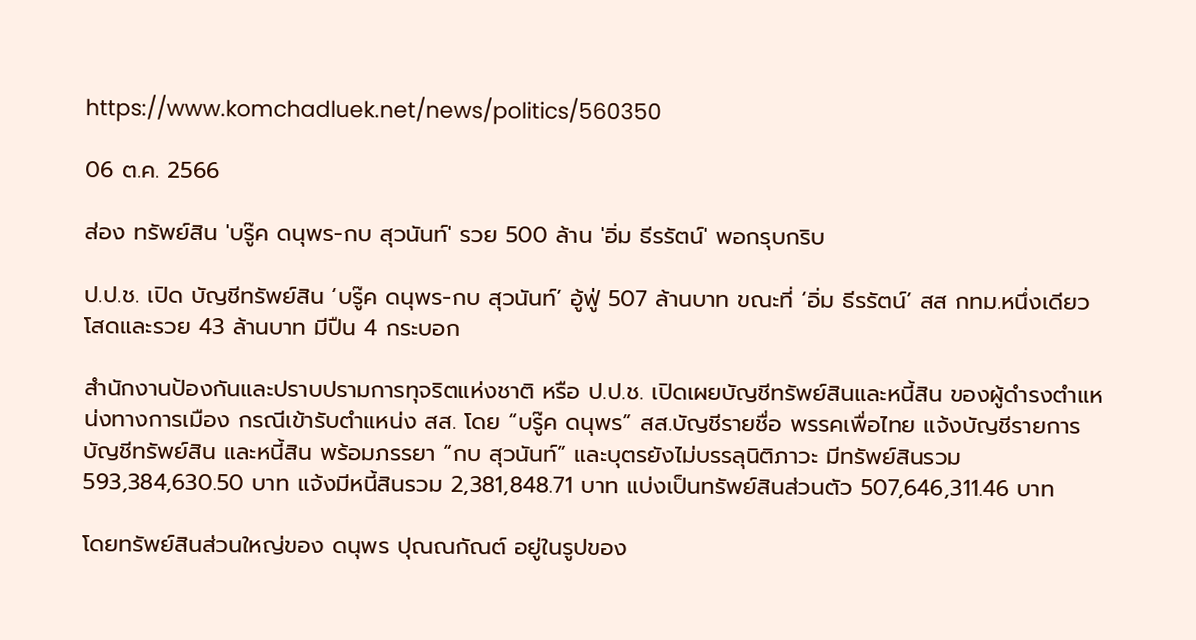https://www.komchadluek.net/news/politics/560350

06 ต.ค. 2566

ส่อง ทรัพย์สิน 'บรู๊ค ดนุพร-กบ สุวนันท์' รวย 500 ล้าน 'อิ่ม ธีรรัตน์' พอกรุบกริบ

ป.ป.ช. เปิด บัญชีทรัพย์สิน ‘บรู๊ค ดนุพร-กบ สุวนันท์’ อู้ฟู่ 507 ล้านบาท ขณะที่ ‘อิ่ม ธีรรัตน์’ สส กทม.หนึ่งเดียว โสดและรวย 43 ล้านบาท มีปืน 4 กระบอก

สำนักงานป้องกันและปราบปรามการทุจริตแห่งชาติ หรือ ป.ป.ช. เปิดเผยบัญชีทรัพย์สินและหนี้สิน ของผู้ดำรงตำแหน่งทางการเมือง กรณีเข้ารับตำแหน่ง สส. โดย “บรู๊ค ดนุพร” สส.บัญชีรายชื่อ พรรคเพื่อไทย แจ้งบัญชีรายการบัญชีทรัพย์สิน และหนี้สิน พร้อมภรรยา “กบ สุวนันท์” และบุตรยังไม่บรรลุนิติภาวะ มีทรัพย์สินรวม 593,384,630.50 บาท แจ้งมีหนี้สินรวม 2,381,848.71 บาท แบ่งเป็นทรัพย์สินส่วนตัว 507,646,311.46 บาท

โดยทรัพย์สินส่วนใหญ่ของ ดนุพร ปุณณกัณต์ อยู่ในรูปของ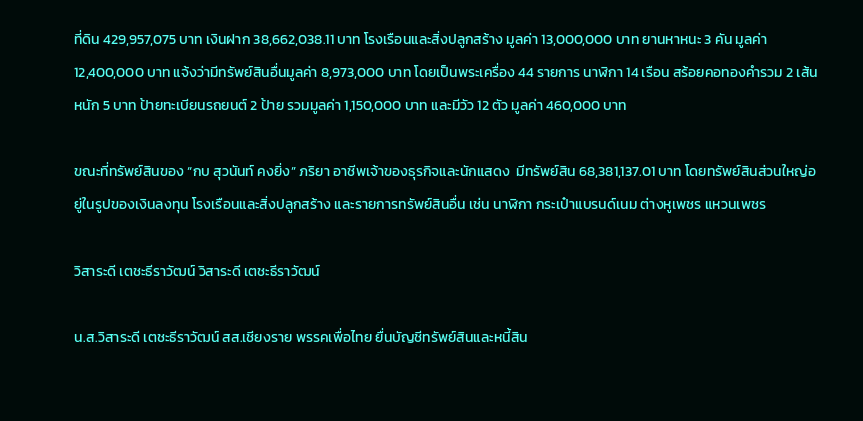ที่ดิน 429,957,075 บาท เงินฝาก 38,662,038.11 บาท โรงเรือนและสิ่งปลูกสร้าง มูลค่า 13,000,000 บาท ยานหาหนะ 3 คัน มูลค่า 12,400,000 บาท แจ้งว่ามีทรัพย์สินอื่นมูลค่า 8,973,000 บาท โดยเป็นพระเครื่อง 44 รายการ นาฬิกา 14 เรือน สร้อยคอทองคำรวม 2 เส้น หนัก 5 บาท ป้ายทะเบียนรถยนต์ 2 ป้าย รวมมูลค่า 1,150,000 บาท และมีวัว 12 ตัว มูลค่า 460,000 บาท

ขณะที่ทรัพย์สินของ “กบ สุวนันท์ คงยิ่ง” ภริยา อาชีพเจ้าของธุรกิจและนักแสดง  มีทรัพย์สิน 68,381,137.01 บาท โดยทรัพย์สินส่วนใหญ่อยู่ในรูปของเงินลงทุน โรงเรือนและสิ่งปลูกสร้าง และรายการทรัพย์สินอื่น เช่น นาฬิกา กระเป๋าแบรนด์เนม ต่างหูเพชร แหวนเพชร

วิสาระดี เตชะธีราวัฒน์ วิสาระดี เตชะธีราวัฒน์

น.ส.วิสาระดี เตชะธีราวัฒน์ สส.เชียงราย พรรคเพื่อไทย ยื่นบัญชีทรัพย์สินและหนี้สิน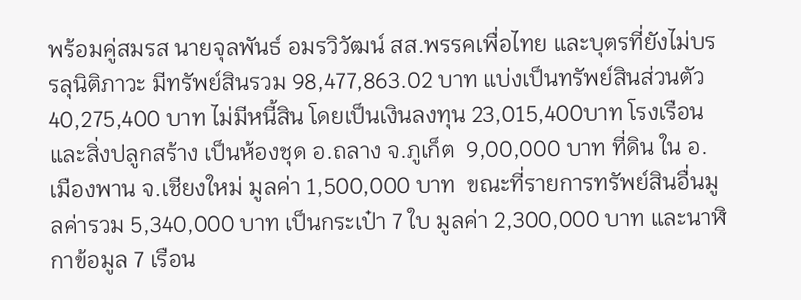พร้อมคู่สมรส นายจุลพันธ์ อมรวิวัฒน์ สส.พรรคเพื่อไทย และบุตรที่ยังไม่บรรลุนิติภาวะ มีทรัพย์สินรวม 98,477,863.02 บาท แบ่งเป็นทรัพย์สินส่วนตัว 40,275,400 บาท ไม่มีหนี้สิน โดยเป็นเงินลงทุน 23,015,400บาท โรงเรือนและสิ่งปลูกสร้าง เป็นห้องชุด อ.ถลาง จ.ภูเก็ต  9,00,000 บาท ที่ดิน ใน อ.เมืองพาน จ.เชียงใหม่ มูลค่า 1,500,000 บาท  ขณะที่รายการทรัพย์สินอื่นมูลค่ารวม 5,340,000 บาท เป็นกระเป๋า 7 ใบ มูลค่า 2,300,000 บาท และนาฬิกาข้อมูล 7 เรือน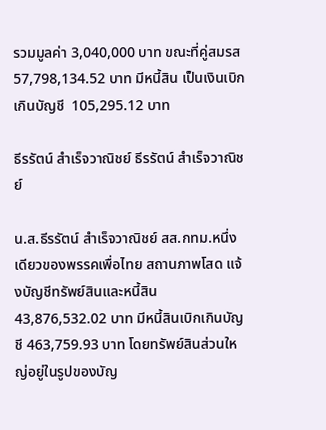รวมมูลค่า 3,040,000 บาท ขณะที่คู่สมรส 57,798,134.52 บาท มีหนี้สิน เป็นเงินเบิกเกินบัญชี  105,295.12 บาท

ธีรรัตน์ สำเร็จวาณิชย์ ธีรรัตน์ สำเร็จวาณิชย์

น.ส.ธีรรัตน์ สำเร็จวาณิชย์ สส.กทม.หนึ่งเดียวของพรรคเพื่อไทย สถานภาพโสด แจ้งบัญชีทรัพย์สินและหนี้สิน 43,876,532.02 บาท มีหนี้สินเบิกเกินบัญชี 463,759.93 บาท โดยทรัพย์สินส่วนใหญ่อยู่ในรูปของบัญ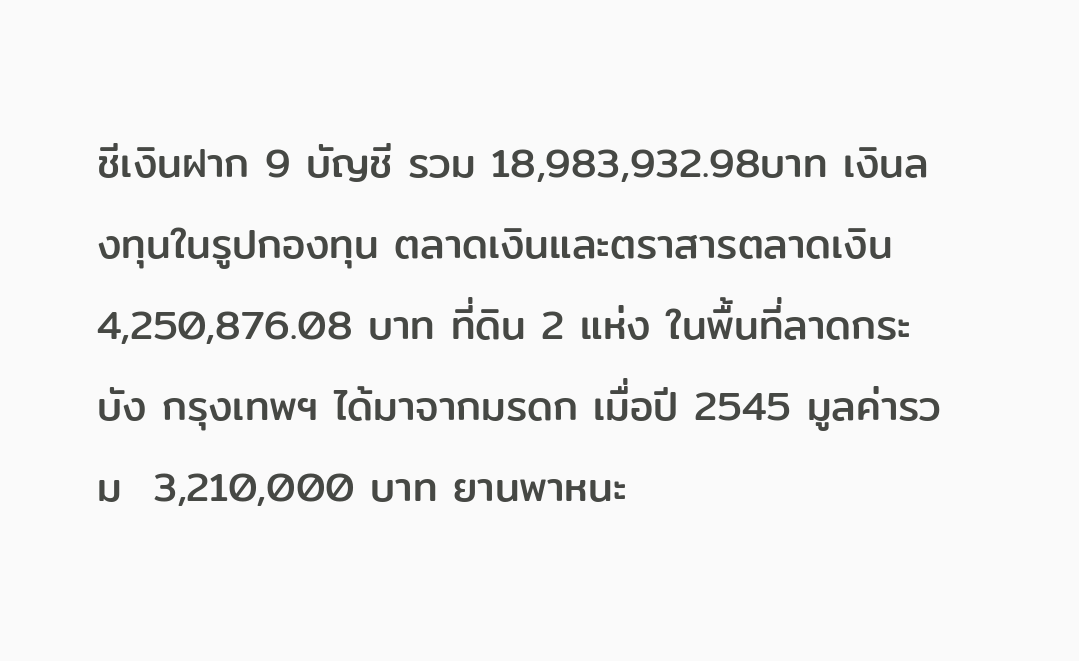ชีเงินฝาก 9 บัญชี รวม 18,983,932.98บาท เงินลงทุนในรูปกองทุน ตลาดเงินและตราสารตลาดเงิน  4,250,876.08 บาท ที่ดิน 2 แห่ง ในพื้นที่ลาดกระบัง กรุงเทพฯ ได้มาจากมรดก เมื่อปี 2545 มูลค่ารวม  3,210,000 บาท ยานพาหนะ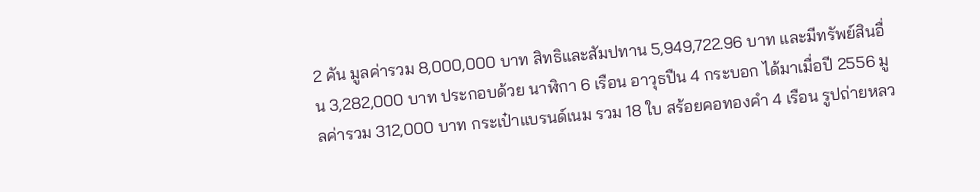2 คัน มูลค่ารวม 8,000,000 บาท สิทธิและสัมปทาน 5,949,722.96 บาท และมีทรัพย์สินอื่น 3,282,000 บาท ประกอบด้วย นาฬิกา 6 เรือน อาวุธปืน 4 กระบอก ได้มาเมื่อปี 2556 มูลค่ารวม 312,000 บาท กระเป๋าแบรนด์เนม รวม 18 ใบ สร้อยคอทองคำ 4 เรือน รูปถ่ายหลว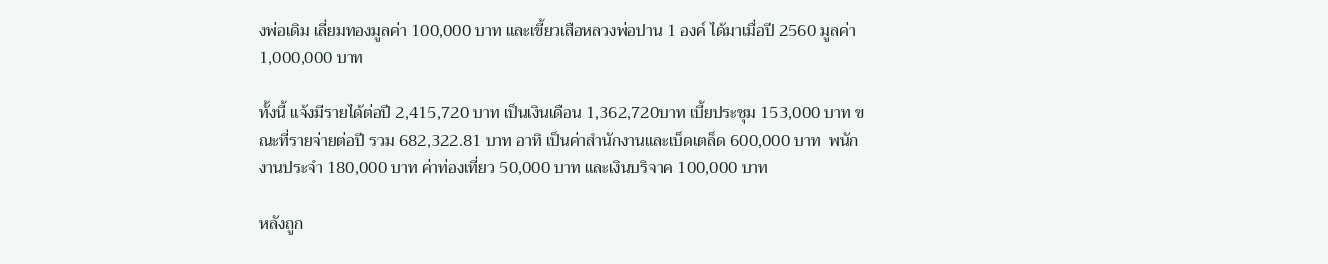งพ่อเดิม เลี่ยมทองมูลค่า 100,000 บาท และเขี้ยวเสือหลวงพ่อปาน 1 องค์ ได้มาเมื่อปี 2560 มูลค่า 1,000,000 บาท

ทั้งนี้ แจ้งมีรายได้ต่อปี 2,415,720 บาท เป็นเงินเดือน 1,362,720บาท เบี้ยประชุม 153,000 บาท ขณะที่รายจ่ายต่อปี รวม 682,322.81 บาท อาทิ เป็นค่าสำนักงานและเบ็ดเตล็ด 600,000 บาท  พนักงานประจำ 180,000 บาท ค่าท่องเที่ยว 50,000 บาท และเงินบริจาค 100,000 บาท

หลังถูก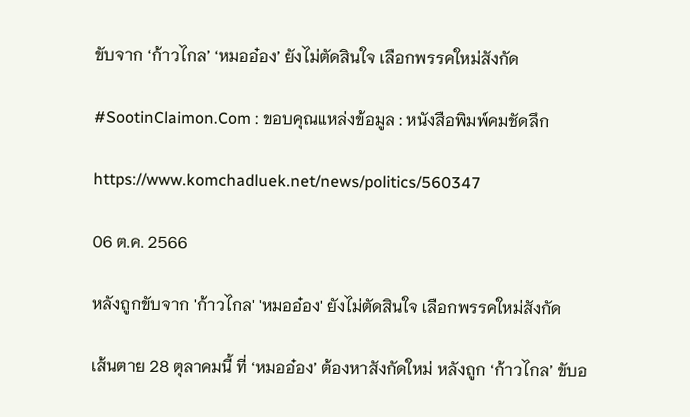ขับจาก ‘ก้าวไกล’ ‘หมออ๋อง’ ยังไม่ตัดสินใจ เลือกพรรคใหม่สังกัด

#SootinClaimon.Com : ขอบคุณแหล่งข้อมูล : หนังสือพิมพ์คมชัดลึก

https://www.komchadluek.net/news/politics/560347

06 ต.ค. 2566

หลังถูกขับจาก 'ก้าวไกล' 'หมออ๋อง' ยังไม่ตัดสินใจ เลือกพรรคใหม่สังกัด

เส้นตาย 28 ตุลาคมนี้ ที่ ‘หมออ๋อง’ ต้องหาสังกัดใหม่ หลังถูก ‘ก้าวไกล’ ขับอ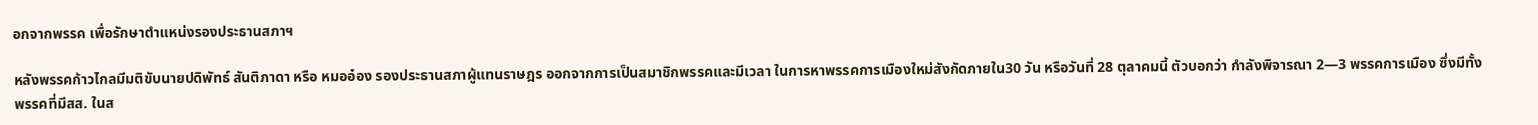อกจากพรรค เพื่อรักษาตำแหน่งรองประธานสภาฯ

หลังพรรคก้าวไกลมีมติขับนายปดิพัทธ์ สันติภาดา หรือ หมออ๋อง รองประธานสภาผู้แทนราษฎร ออกจากการเป็นสมาชิกพรรคและมีเวลา ในการหาพรรคการเมืองใหม่สังกัดภายใน30 วัน หรือวันที่ 28 ตุลาคมนี้ ตัวบอกว่า กำลังพิจารณา 2—3 พรรคการเมือง ซึ่งมีทั้งพรรคที่มีสส. ในส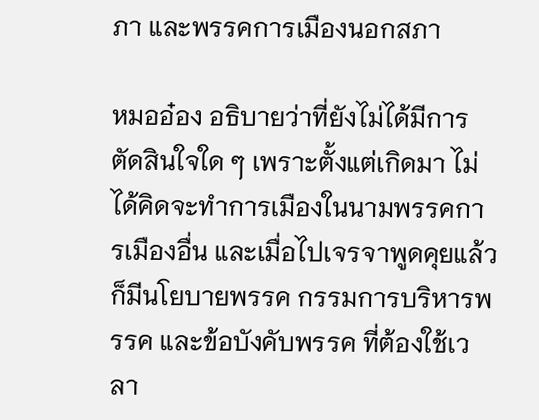ภา และพรรคการเมืองนอกสภา

หมออ๋อง อธิบายว่าที่ยังไม่ได้มีการตัดสินใจใด ๆ เพราะตั้งแต่เกิดมา ไม่ได้คิดจะทำการเมืองในนามพรรคการเมืองอื่น และเมื่อไปเจรจาพูดคุยแล้ว ก็มีนโยบายพรรค กรรมการบริหารพรรค และข้อบังคับพรรค ที่ต้องใช้เวลา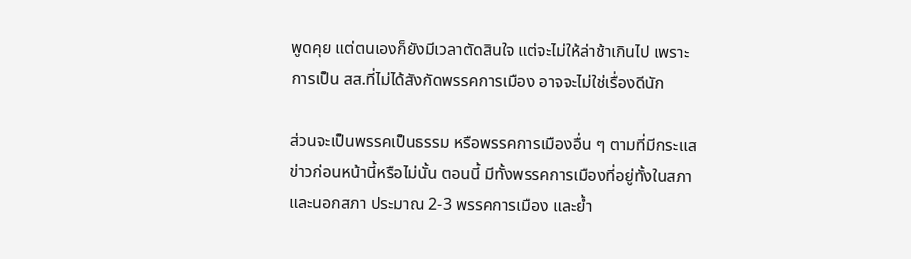พูดคุย แต่ตนเองก็ยังมีเวลาตัดสินใจ แต่จะไม่ให้ล่าช้าเกินไป เพราะการเป็น สส.ที่ไม่ได้สังกัดพรรคการเมือง อาจจะไม่ใช่เรื่องดีนัก

ส่วนจะเป็นพรรคเป็นธรรม หรือพรรคการเมืองอื่น ๆ ตามที่มีกระแสข่าวก่อนหน้านี้หรือไม่นั้น ตอนนี้ มีทั้งพรรคการเมืองที่อยู่ทั้งในสภา และนอกสภา ประมาณ 2-3 พรรคการเมือง และย้ำ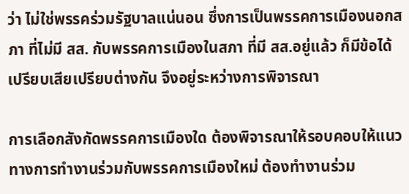ว่า ไม่ใช่พรรคร่วมรัฐบาลแน่นอน ซึ่งการเป็นพรรคการเมืองนอกสภา ที่ไม่มี สส. กับพรรคการเมืองในสภา ที่มี สส.อยู่แล้ว ก็มีข้อได้เปรียบเสียเปรียบต่างกัน จึงอยู่ระหว่างการพิจารณา

การเลือกสังกัดพรรคการเมืองใด ต้องพิจารณาให้รอบคอบให้แนวทางการทำงานร่วมกับพรรคการเมืองใหม่ ต้องทำงานร่วม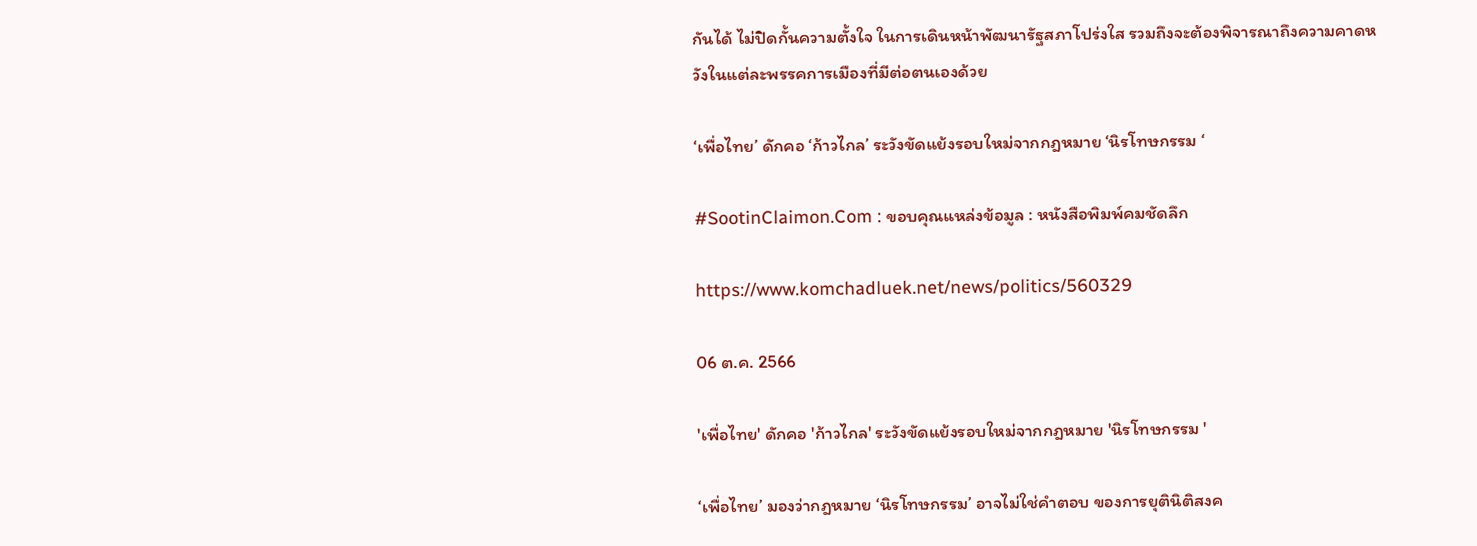กันได้ ไม่ปิดกั้นความตั้งใจ ในการเดินหน้าพัฒนารัฐสภาโปร่งใส รวมถึงจะต้องพิจารณาถึงความคาดหวังในแต่ละพรรคการเมืองที่มีต่อตนเองด้วย

‘เพื่อไทย’ ดักคอ ‘ก้าวไกล’ ระวังขัดแย้งรอบใหม่จากกฎหมาย ‘นิรโทษกรรม ‘

#SootinClaimon.Com : ขอบคุณแหล่งข้อมูล : หนังสือพิมพ์คมชัดลึก

https://www.komchadluek.net/news/politics/560329

06 ต.ค. 2566

'เพื่อไทย' ดักคอ 'ก้าวไกล' ระวังขัดแย้งรอบใหม่จากกฎหมาย 'นิรโทษกรรม '

‘เพื่อไทย’ มองว่ากฎหมาย ‘นิรโทษกรรม’ อาจไม่ใช่คำตอบ ของการยุตินิติสงค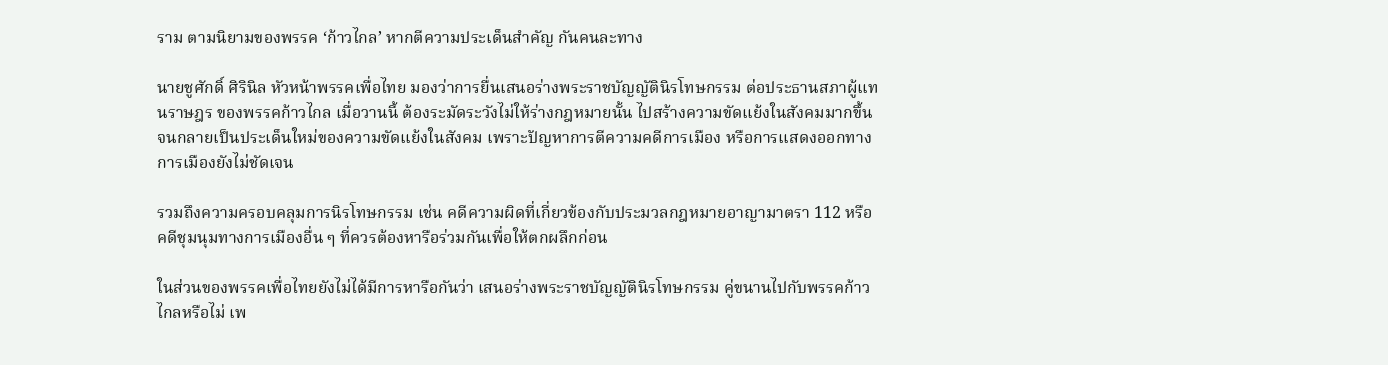ราม ตามนิยามของพรรค ‘ก้าวไกล’ หากตีความประเด็นสำคัญ กันคนละทาง

นายชูศักดิ์ ศิรินิล หัวหน้าพรรคเพื่อไทย มองว่าการยื่นเสนอร่างพระราชบัญญัตินิรโทษกรรม ต่อประธานสภาผู้แทนราษฎร ของพรรคก้าวไกล เมื่อวานนี้ ต้องระมัดระวังไม่ให้ร่างกฎหมายนั้น ไปสร้างความขัดแย้งในสังคมมากขึ้น จนกลายเป็นประเด็นใหม่ของความขัดแย้งในสังคม เพราะปัญหาการตีความคดีการเมือง หรือการแสดงออกทางการเมืองยังไม่ชัดเจน

รวมถึงความครอบคลุมการนิรโทษกรรม เช่น คดีความผิดที่เกี่ยวข้องกับประมวลกฎหมายอาญามาตรา 112 หรือคดีชุมนุมทางการเมืองอื่น ๆ ที่ควรต้องหารือร่วมกันเพื่อให้ตกผลึกก่อน

ในส่วนของพรรคเพื่อไทยยังไม่ได้มีการหารือกันว่า เสนอร่างพระราชบัญญัตินิรโทษกรรม คู่ขนานไปกับพรรคก้าวไกลหรือไม่ เพ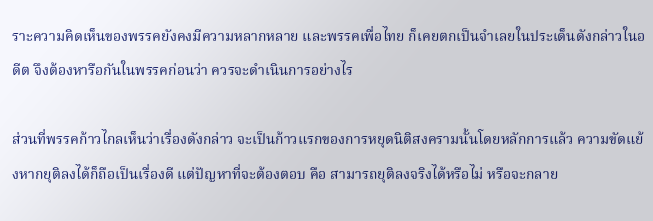ราะความคิดเห็นของพรรคยังคงมีความหลากหลาย และพรรคเพื่อไทย ก็เคยตกเป็นจำเลยในประเด็นดังกล่าวในอดีต จึงต้องหารือกันในพรรคก่อนว่า ควรจะดำเนินการอย่างไร

ส่วนที่พรรคก้าวไกลเห็นว่าเรื่องดังกล่าว จะเป็นก้าวแรกของการหยุดนิติสงครามนั้นโดยหลักการแล้ว ความขัดแย้งหากยุติลงได้ก็ถือเป็นเรื่องดี แต่ปัญหาที่จะต้องตอบ คือ สามารถยุติลงจริงได้หรือไม่ หรือจะกลาย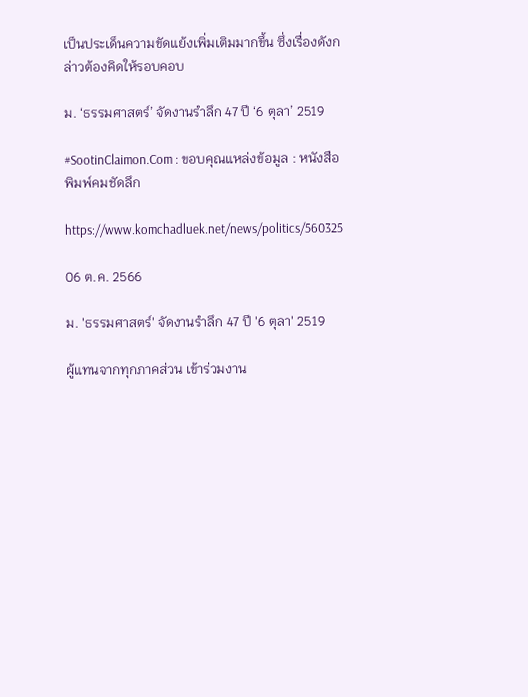เป็นประเด็นความขัดแย้งเพิ่มเติมมากขึ้น ซึ่งเรื่องดังกล่าวต้องคิดให้รอบคอบ

ม. ‘ธรรมศาสตร์’ จัดงานรำลึก 47 ปี ‘6 ตุลา’ 2519

#SootinClaimon.Com : ขอบคุณแหล่งข้อมูล : หนังสือพิมพ์คมชัดลึก

https://www.komchadluek.net/news/politics/560325

06 ต.ค. 2566

ม. 'ธรรมศาสตร์' จัดงานรำลึก 47 ปี '6 ตุลา' 2519

ผู้แทนจากทุกภาคส่วน เข้าร่วมงาน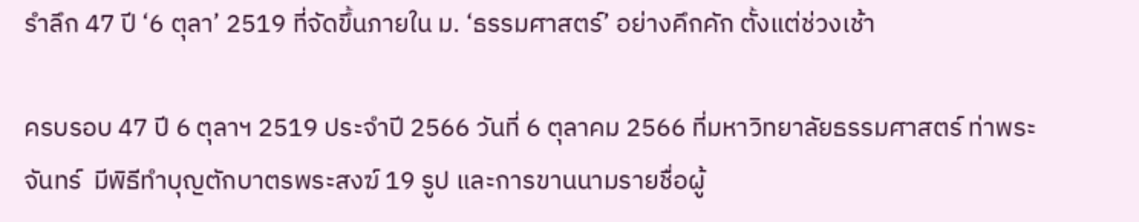รำลึก 47 ปี ‘6 ตุลา’ 2519 ที่จัดขึ้นภายใน ม. ‘ธรรมศาสตร์’ อย่างคึกคัก ตั้งแต่ช่วงเช้า

ครบรอบ 47 ปี 6 ตุลาฯ 2519 ประจำปี 2566 วันที่ 6 ตุลาคม 2566 ที่มหาวิทยาลัยธรรมศาสตร์ ท่าพระจันทร์  มีพิธีทำบุญตักบาตรพระสงฆ์ 19 รูป และการขานนามรายชื่อผู้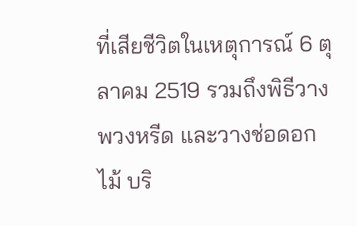ที่เสียชีวิตในเหตุการณ์ 6 ตุลาคม 2519 รวมถึงพิธีวางพวงหรีด และวางช่อดอกไม้ บริ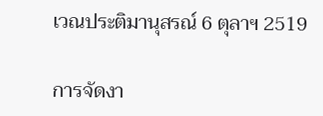เวณประติมานุสรณ์ 6 ตุลาฯ 2519

การจัดงา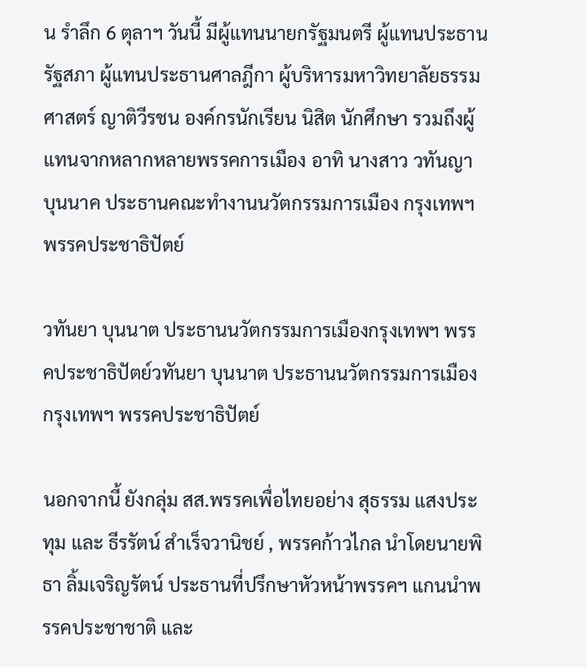น รำลึก 6 ตุลาฯ วันนี้ มีผู้แทนนายกรัฐมนตรี ผู้แทนประธานรัฐสภา ผู้แทนประธานศาลฎีกา ผู้บริหารมหาวิทยาลัยธรรมศาสตร์ ญาติวีรชน องค์กรนักเรียน นิสิต นักศึกษา รวมถึงผู้แทนจากหลากหลายพรรคการเมือง อาทิ นางสาว วทันญา บุนนาค ประธานคณะทำงานนวัตกรรมการเมือง กรุงเทพฯ พรรคประชาธิปัตย์

วทันยา บุนนาต ประธานนวัตกรรมการเมืองกรุงเทพฯ พรรคประชาธิปัตย์วทันยา บุนนาต ประธานนวัตกรรมการเมืองกรุงเทพฯ พรรคประชาธิปัตย์

นอกจากนี้ ยังกลุ่ม สส.พรรคเพื่อไทยอย่าง สุธรรม แสงประทุม และ ธีรรัตน์ สำเร็จวานิชย์ , พรรคก้าวไกล นำโดยนายพิธา ลิ้มเจริญรัตน์ ประธานที่ปรึกษาหัวหน้าพรรคฯ แกนนำพรรคประชาชาติ และ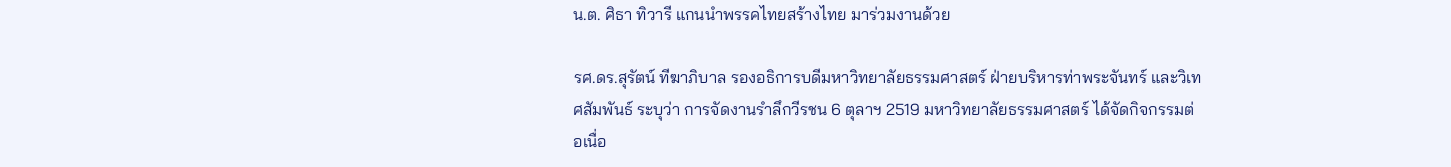น.ต. ศิธา ทิวารี แกนนำพรรคไทยสร้างไทย มาร่วมงานด้วย

รศ.ดร.สุรัตน์ ทีฆาภิบาล รองอธิการบดีมหาวิทยาลัยธรรมศาสตร์ ฝ่ายบริหารท่าพระจันทร์ และวิเทศสัมพันธ์ ระบุว่า การจัดงานรำลึกวีรชน 6 ตุลาฯ 2519 มหาวิทยาลัยธรรมศาสตร์ ได้จัดกิจกรรมต่อเนื่อ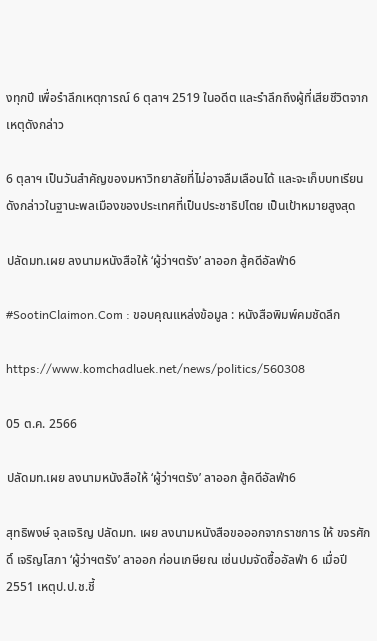งทุกปี เพื่อรำลึกเหตุการณ์ 6 ตุลาฯ 2519 ในอดีต และรำลึกถึงผู้ที่เสียชีวิตจากเหตุดังกล่าว

6 ตุลาฯ เป็นวันสำคัญของมหาวิทยาลัยที่ไม่อาจลืมเลือนได้ และจะเก็บบทเรียนดังกล่าวในฐานะพลเมืองของประเทศที่เป็นประชาธิปไตย เป็นเป้าหมายสูงสุด

ปลัดมท.เผย ลงนามหนังสือให้ ‘ผู้ว่าฯตรัง’ ลาออก สู้คดีอัลฟ่า6

#SootinClaimon.Com : ขอบคุณแหล่งข้อมูล : หนังสือพิมพ์คมชัดลึก

https://www.komchadluek.net/news/politics/560308

05 ต.ค. 2566

ปลัดมท.เผย ลงนามหนังสือให้ ‘ผู้ว่าฯตรัง’ ลาออก สู้คดีอัลฟ่า6

สุทธิพงษ์ จุลเจริญ ปลัดมท. เผย ลงนามหนังสือขอออกจากราชการ ให้ ขจรศักดิ์ เจริญโสภา ‘ผู้ว่าฯตรัง’ ลาออก ก่อนเกษียณ เซ่นปมจัดซื้ออัลฟ่า 6 เมื่อปี2551 เหตุป.ป.ช.ชี้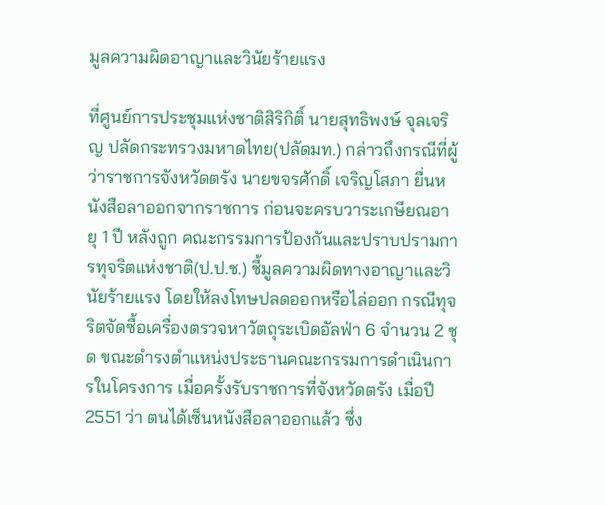มูลความผิดอาญาและวินัยร้ายแรง

ที่ศูนย์การประชุมแห่งชาติสิริกิติ์ นายสุทธิพงษ์ จุลเจริญ ปลัดกระทรวงมหาดไทย(ปลัดมท.) กล่าวถึงกรณีที่ผู้ว่าราชการจังหวัดตรัง นายขจรศักดิ์ เจริญโสภา ยื่นหนังสือลาออกจากราชการ ก่อนจะครบวาระเกษียณอายุ 1 ปี หลังถูก คณะกรรมการป้องกันและปราบปรามการทุจริตแห่งชาติ(ป.ป.ช.) ชี้มูลความผิดทางอาญาและวินัยร้ายแรง โดยให้ลงโทษปลดออกหรือไล่ออก กรณีทุจริตจัดซื้อเครื่องตรวจหาวัตถุระเบิดอัลฟ่า 6 จำนวน 2 ชุด ขณะดำรงตำแหน่งประธานคณะกรรมการดำเนินการในโครงการ เมื่อครั้งรับราชการที่จังหวัดตรัง เมื่อปี 2551 ว่า ตนได้เซ็นหนังสือลาออกแล้ว ซึ่ง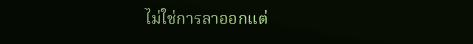ไม่ใช่การลาออกแต่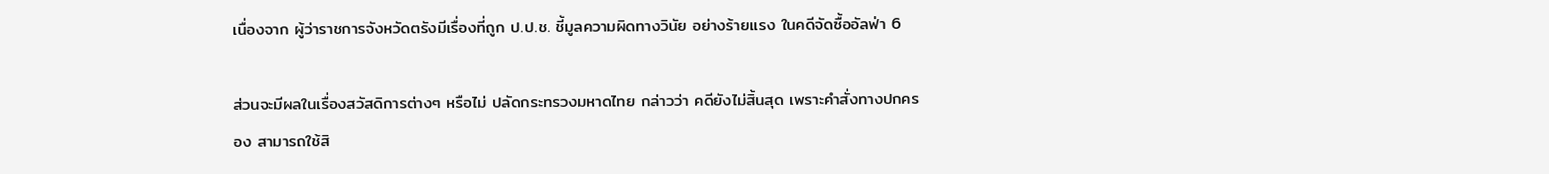เนื่องจาก ผู้ว่าราชการจังหวัดตรังมีเรื่องที่ถูก ป.ป.ช. ชี้มูลความผิดทางวินัย อย่างร้ายแรง ในคดีจัดซื้ออัลฟ่า 6

ส่วนจะมีผลในเรื่องสวัสดิการต่างๆ หรือไม่ ปลัดกระทรวงมหาดไทย กล่าวว่า คดียังไม่สิ้นสุด เพราะคำสั่งทางปกครอง สามารถใช้สิ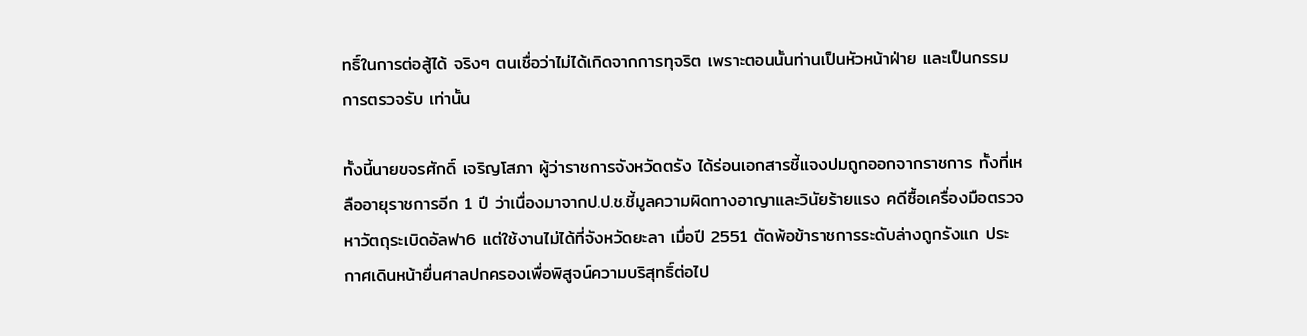ทธิ์ในการต่อสู้ได้ จริงๆ ตนเชื่อว่าไม่ได้เกิดจากการทุจริต เพราะตอนนั้นท่านเป็นหัวหน้าฝ่าย และเป็นกรรมการตรวจรับ เท่านั้น

ทั้งนี้นายขจรศักดิ์ เจริญโสภา ผู้ว่าราชการจังหวัดตรัง ได้ร่อนเอกสารชี้แจงปมถูกออกจากราชการ ทั้งที่เหลืออายุราชการอีก 1 ปี ว่าเนื่องมาจากป.ป.ช.ชี้มูลความผิดทางอาญาและวินัยร้ายแรง คดีซื้อเครื่องมือตรวจหาวัตถุระเบิดอัลฟา6 แต่ใช้งานไม่ได้ที่จังหวัดยะลา เมื่อปี 2551 ตัดพ้อข้าราชการระดับล่างถูกรังแก ประกาศเดินหน้ายื่นศาลปกครองเพื่อพิสูจน์ความบริสุทธิ์ต่อไป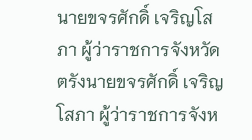นายขจรศักดิ์ เจริญโสภา ผู้ว่าราชการจังหวัดตรังนายขจรศักดิ์ เจริญโสภา ผู้ว่าราชการจังห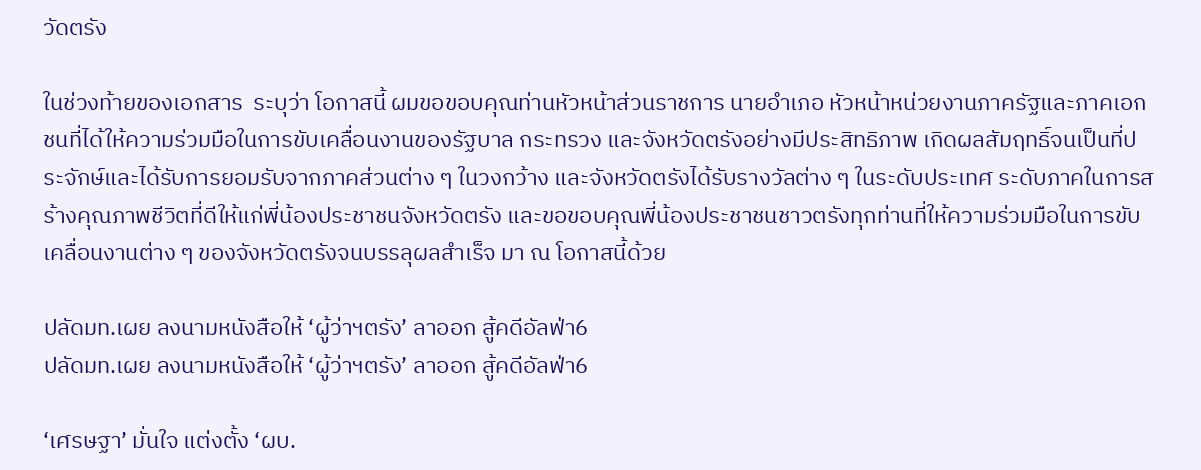วัดตรัง

ในช่วงท้ายของเอกสาร  ระบุว่า โอกาสนี้ ผมขอขอบคุณท่านหัวหน้าส่วนราชการ นายอำเภอ หัวหน้าหน่วยงานภาครัฐและภาคเอกชนที่ได้ให้ความร่วมมือในการขับเคลื่อนงานของรัฐบาล กระทรวง และจังหวัดตรังอย่างมีประสิทธิภาพ เกิดผลสัมฤทธิ์จนเป็นที่ประจักษ์และได้รับการยอมรับจากภาคส่วนต่าง ๆ ในวงกว้าง และจังหวัดตรังได้รับรางวัลต่าง ๆ ในระดับประเทศ ระดับภาคในการสร้างคุณภาพชีวิตที่ดีให้แก่พี่น้องประชาชนจังหวัดตรัง และขอขอบคุณพี่น้องประชาชนชาวตรังทุกท่านที่ให้ความร่วมมือในการขับเคลื่อนงานต่าง ๆ ของจังหวัดตรังจนบรรลุผลสำเร็จ มา ณ โอกาสนี้ด้วย

ปลัดมท.เผย ลงนามหนังสือให้ ‘ผู้ว่าฯตรัง’ ลาออก สู้คดีอัลฟ่า6
ปลัดมท.เผย ลงนามหนังสือให้ ‘ผู้ว่าฯตรัง’ ลาออก สู้คดีอัลฟ่า6

‘เศรษฐา’ มั่นใจ แต่งตั้ง ‘ผบ.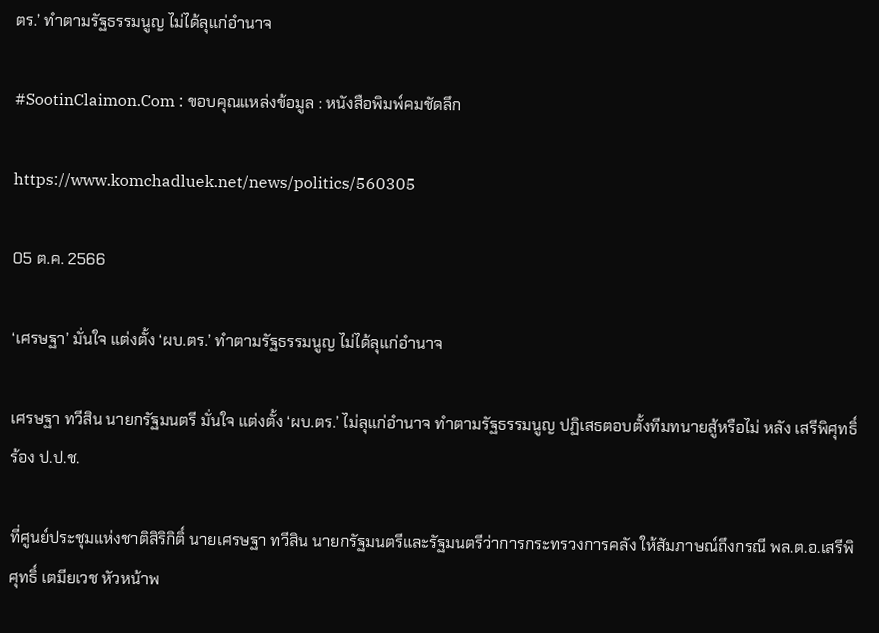ตร.’ ทำตามรัฐธรรมนูญ ไม่ได้ลุแก่อำนาจ

#SootinClaimon.Com : ขอบคุณแหล่งข้อมูล : หนังสือพิมพ์คมชัดลึก

https://www.komchadluek.net/news/politics/560305

05 ต.ค. 2566

‘เศรษฐา’ มั่นใจ แต่งตั้ง ‘ผบ.ตร.’ ทำตามรัฐธรรมนูญ ไม่ได้ลุแก่อำนาจ

เศรษฐา ทวีสิน นายกรัฐมนตรี มั่นใจ แต่งตั้ง ‘ผบ.ตร.’ ไม่ลุแก่อำนาจ ทำตามรัฐธรรมนูญ ปฏิเสธตอบตั้งทีมทนายสู้หรือไม่ หลัง เสรีพิศุทธิ์ ร้อง ป.ป.ช.

ที่ศูนย์ประชุมแห่งชาติสิริกิติ์ นายเศรษฐา ทวีสิน นายกรัฐมนตรีและรัฐมนตรีว่าการกระทรวงการคลัง ให้สัมภาษณ์ถึงกรณี พล.ต.อ.เสรีพิศุทธิ์ เตมียเวช หัวหน้าพ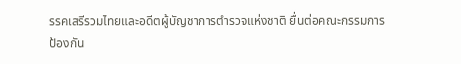รรคเสรีรวมไทยและอดีตผู้บัญชาการตำรวจแห่งชาติ ยื่นต่อคณะกรรมการป้องกัน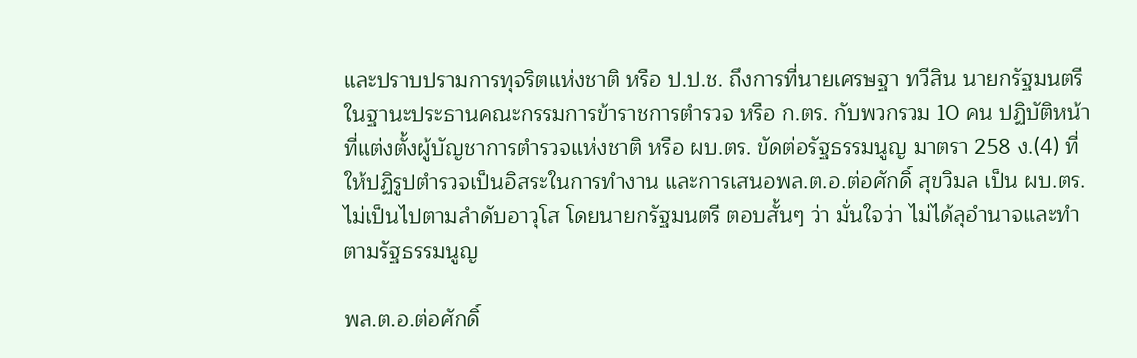และปราบปรามการทุจริตแห่งชาติ หรือ ป.ป.ช. ถึงการที่นายเศรษฐา ทวีสิน นายกรัฐมนตรี ในฐานะประธานคณะกรรมการข้าราชการตำรวจ หรือ ก.ตร. กับพวกรวม 10 คน ปฏิบัติหน้าที่แต่งตั้งผู้บัญชาการตำรวจแห่งชาติ หรือ ผบ.ตร. ขัดต่อรัฐธรรมนูญ มาตรา 258 ง.(4) ที่ให้ปฏิรูปตำรวจเป็นอิสระในการทำงาน และการเสนอพล.ต.อ.ต่อศักดิ์ สุขวิมล เป็น ผบ.ตร. ไม่เป็นไปตามลำดับอาวุโส โดยนายกรัฐมนตรี ตอบสั้นๆ ว่า มั่นใจว่า ไม่ได้ลุอำนาจและทำตามรัฐธรรมนูญ

พล.ต.อ.ต่อศักดิ์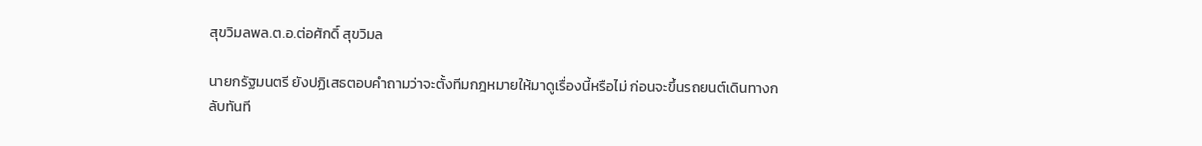สุขวิมลพล.ต.อ.ต่อศักดิ์ สุขวิมล

นายกรัฐมนตรี ยังปฏิเสธตอบคำถามว่าจะตั้งทีมกฎหมายให้มาดูเรื่องนี้หรือไม่ ก่อนจะขึ้นรถยนต์เดินทางกลับทันที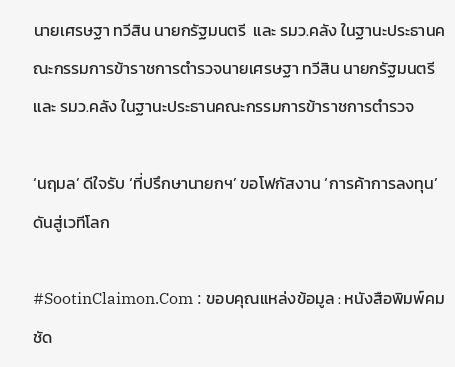นายเศรษฐา ทวีสิน นายกรัฐมนตรี  และ รมว.คลัง ในฐานะประธานคณะกรรมการข้าราชการตำรวจนายเศรษฐา ทวีสิน นายกรัฐมนตรี และ รมว.คลัง ในฐานะประธานคณะกรรมการข้าราชการตำรวจ

‘นฤมล’ ดีใจรับ ‘ที่ปรึกษานายกฯ’ ขอโฟกัสงาน ‘การค้าการลงทุน’ ดันสู่เวทีโลก

#SootinClaimon.Com : ขอบคุณแหล่งข้อมูล : หนังสือพิมพ์คมชัด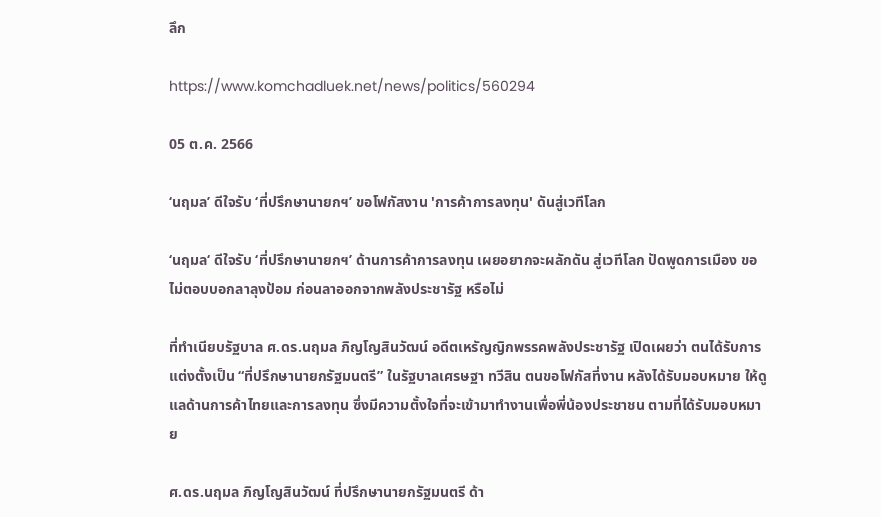ลึก

https://www.komchadluek.net/news/politics/560294

05 ต.ค. 2566

‘นฤมล’ ดีใจรับ ‘ที่ปรึกษานายกฯ’ ขอโฟกัสงาน 'การค้าการลงทุน' ดันสู่เวทีโลก

‘นฤมล‘ ดีใจรับ ‘ที่ปรึกษานายกฯ’ ด้านการค้าการลงทุน เผยอยากจะผลักดัน สู่เวทีโลก ปัดพูดการเมือง ขอไม่ตอบบอกลาลุงป้อม ก่อนลาออกจากพลังประชารัฐ หรือไม่

ที่ทำเนียบรัฐบาล ศ.ดร.นฤมล ภิญโญสินวัฒน์ อดีตเหรัญญิกพรรคพลังประชารัฐ เปิดเผยว่า ตนได้รับการแต่งตั้งเป็น “ที่ปรึกษานายกรัฐมนตรี” ในรัฐบาลเศรษฐา ทวีสิน ตนขอโฟกัสที่งาน หลังได้รับมอบหมาย ให้ดูแลด้านการค้าไทยและการลงทุน ซึ่งมีความตั้งใจที่จะเข้ามาทำงานเพื่อพี่น้องประชาชน ตามที่ได้รับมอบหมาย

ศ.ดร.นฤมล ภิญโญสินวัฒน์ ที่ปรึกษานายกรัฐมนตรี ด้า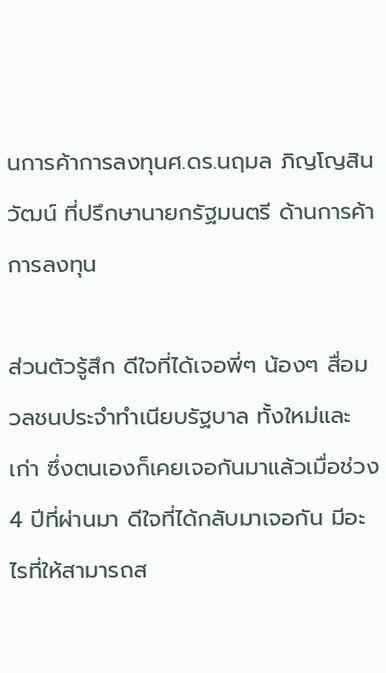นการค้าการลงทุนศ.ดร.นฤมล ภิญโญสินวัฒน์ ที่ปรึกษานายกรัฐมนตรี ด้านการค้าการลงทุน

ส่วนตัวรู้สึก ดีใจที่ได้เจอพี่ๆ น้องๆ สื่อมวลชนประจำทำเนียบรัฐบาล ทั้งใหม่และเก่า ซึ่งตนเองก็เคยเจอกันมาแล้วเมื่อช่วง 4 ปีที่ผ่านมา ดีใจที่ได้กลับมาเจอกัน มีอะไรที่ให้สามารถส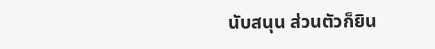นับสนุน ส่วนตัวก็ยิน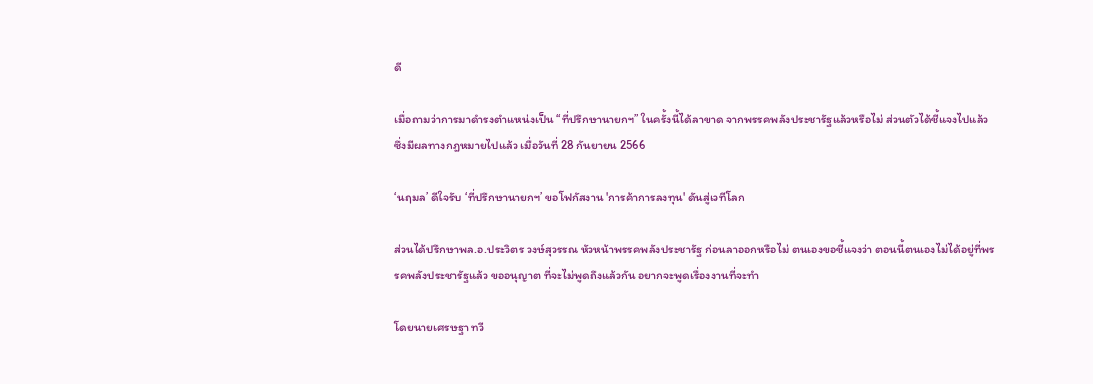ดี

เมื่อถามว่าการมาดำรงตำแหน่งเป็น “ที่ปรึกษานายกฯ” ในครั้งนี้ได้ลาขาด จากพรรคพลังประชารัฐแล้วหรือไม่ ส่วนตัวได้ชี้แจงไปแล้ว ซึ่งมีผลทางกฎหมายไปแล้ว เมื่อวันที่ 28 กันยายน 2566

‘นฤมล’ ดีใจรับ ‘ที่ปรึกษานายกฯ’ ขอโฟกัสงาน 'การค้าการลงทุน' ดันสู่เวทีโลก

ส่วนได้ปรึกษาพล.อ.ประวิตร วงษ์สุวรรณ หัวหน้าพรรคพลังประชารัฐ ก่อนลาออกหรือไม่ ตนเองขอชี้แจงว่า ตอนนี้ตนเองไม่ได้อยู่ที่พรรคพลังประชารัฐแล้ว ขออนุญาต ที่จะไม่พูดถึงแล้วกัน อยากจะพูดเรื่องงานที่จะทำ

โดยนายเศรษฐา ทวี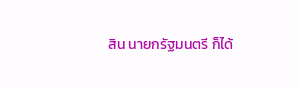สิน นายกรัฐมนตรี ก็ได้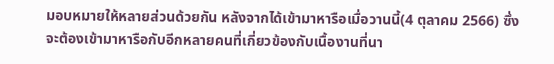มอบหมายให้หลายส่วนด้วยกัน หลังจากได้เข้ามาหารือเมื่อวานนี้(4 ตุลาคม 2566) ซึ่งจะต้องเข้ามาหารือกับอีกหลายคนที่เกี่ยวข้องกับเนื้องานที่นา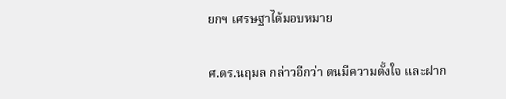ยกฯ เศรษฐาได้มอบหมาย

ศ.ดร.นฤมล กล่าวอีกว่า ตนมีความตั้งใจ และฝาก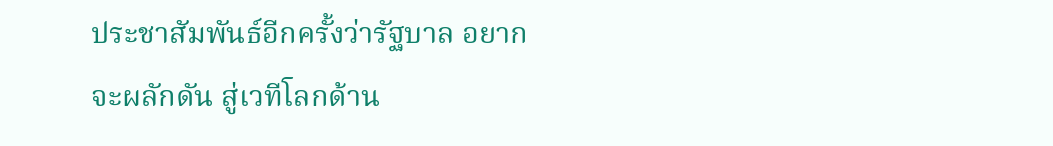ประชาสัมพันธ์อีกครั้งว่ารัฐบาล อยากจะผลักดัน สู่เวทีโลกด้าน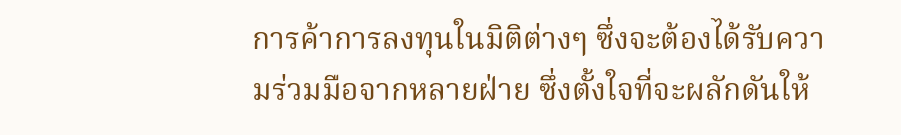การค้าการลงทุนในมิติต่างๆ ซึ่งจะต้องได้รับความร่วมมือจากหลายฝ่าย ซึ่งตั้งใจที่จะผลักดันให้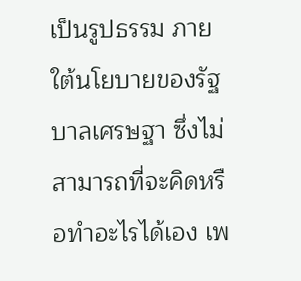เป็นรูปธรรม ภายใต้นโยบายของรัฐบาลเศรษฐา ซึ่งไม่สามารถที่จะคิดหรือทำอะไรได้เอง เพ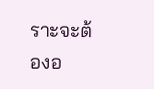ราะจะต้องอ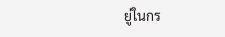ยู่ในกร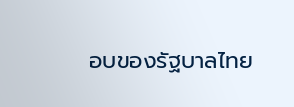อบของรัฐบาลไทย